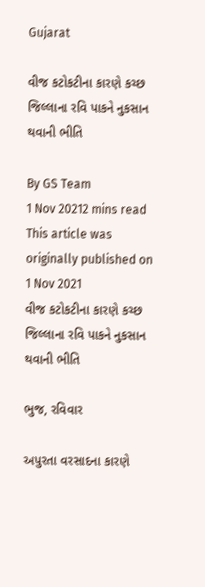Gujarat

વીજ કટોકટીના કારણે કચ્છ જિલ્લાના રવિ પાકને નુકસાન થવાની ભીતિ

By GS Team
1 Nov 20212 mins read
This article was originally published on 1 Nov 2021
વીજ કટોકટીના કારણે કચ્છ જિલ્લાના રવિ પાકને નુકસાન થવાની ભીતિ

ભુજ, રવિવાર

અપુરતા વરસાદના કારણે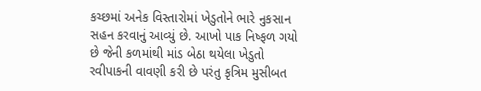કચ્છમાં અનેક વિસ્તારોમાં ખેડુતોને ભારે નુકસાન સહન કરવાનું આવ્યું છે. આખો પાક નિષ્ફળ ગયો છે જેની કળમાંથી માંડ બેઠા થયેલા ખેડુતો રવીપાકની વાવણી કરી છે પરંતુ કૃત્રિમ મુસીબત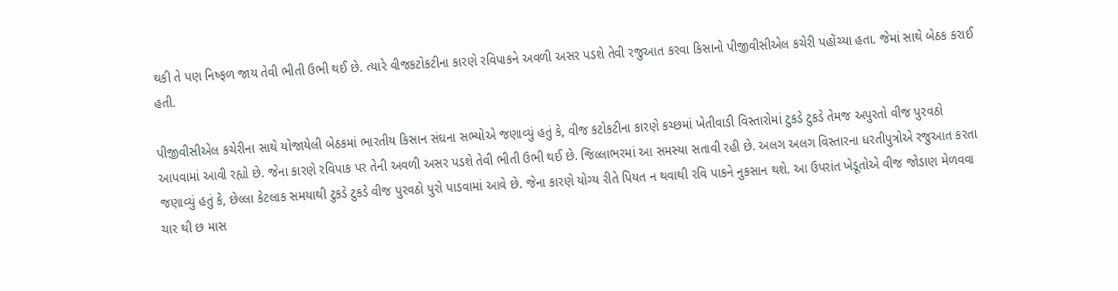થકી તે પણ નિષ્ફળ જાય તેવી ભીતી ઉભી થઈ છે. ત્યારે વીજકટોકટીના કારણે રવિપાકને અવળી અસર પડશે તેવી રજુઆત કરવા કિસાનો પીજીવીસીએલ કચેરી પહોંચ્યા હતા. જેમાં સાથે બેઠક કરાઈ હતી.

પીજીવીસીએલ કચેરીના સાથે યોજાયેલી બેઠકમાં ભારતીય કિસાન સંઘના સભ્યોએ જણાવ્યું હતું કે, વીજ કટોકટીના કારણે કચ્છમાં ખેતીવાડી વિસ્તારોમાં ટુકડે ટુકડે તેમજ અપુરતો વીજ પુરવઠો આપવામાં આવી રહ્યો છે. જેના કારણે રવિપાક પર તેની અવળી અસર પડશે તેવી ભીતી ઉભી થઈ છે. જિલ્લાભરમાં આ સમસ્યા સતાવી રહી છે. અલગ અલગ વિસ્તારના ધરતીપુત્રોએ રજુઆત કરતા જણાવ્યું હતું કે, છેલ્લા કેટલાક સમયાથી ટુકડે ટુકડે વીજ પુરવઠો પુરો પાડવામાં આવે છે. જેના કારણે યોગ્ય રીતે પિયત ન થવાથી રવિ પાકને નુકસાન થશે. આ ઉપરાંત ખેડૂતોએ વીજ જોડાણ મેળવવા ચાર થી છ માસ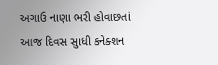અગાઉ નાણા ભરી હોવાછતાં આજ દિવસ સુાધી કનેક્શન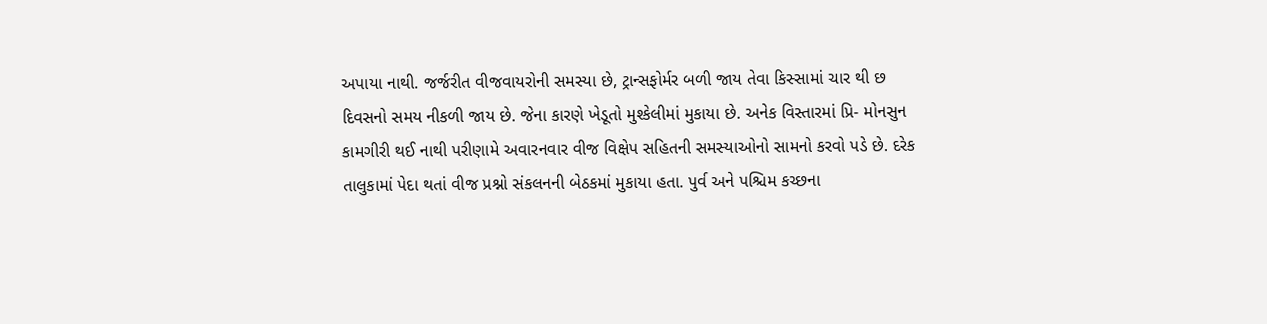અપાયા નાથી. જર્જરીત વીજવાયરોની સમસ્યા છે, ટ્રાન્સફોર્મર બળી જાય તેવા કિસ્સામાં ચાર થી છ દિવસનો સમય નીકળી જાય છે. જેના કારણે ખેડૂતો મુશ્કેલીમાં મુકાયા છે. અનેક વિસ્તારમાં પ્રિ- મોનસુન કામગીરી થઈ નાથી પરીણામે અવારનવાર વીજ વિક્ષેપ સહિતની સમસ્યાઓનો સામનો કરવો પડે છે. દરેક તાલુકામાં પેદા થતાં વીજ પ્રશ્નો સંકલનની બેઠકમાં મુકાયા હતા. પુર્વ અને પશ્ચિમ કચ્છના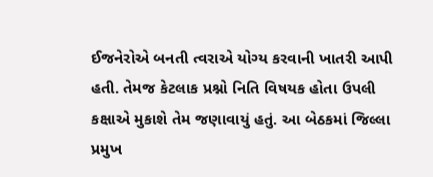ઈજનેરોએ બનતી ત્વરાએ યોગ્ય કરવાની ખાતરી આપી હતી. તેમજ કેટલાક પ્રશ્નો નિતિ વિષયક હોતા ઉપલી કક્ષાએ મુકાશે તેમ જણાવાયું હતું. આ બેઠકમાં જિલ્લા પ્રમુખ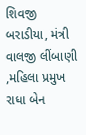શિવજી બરાડીયા, મંત્રી વાલજી લીંબાણી ,મહિલા પ્રમુખ રાધા બેન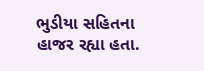ભુડીયા સહિતના હાજર રહ્યા હતા.